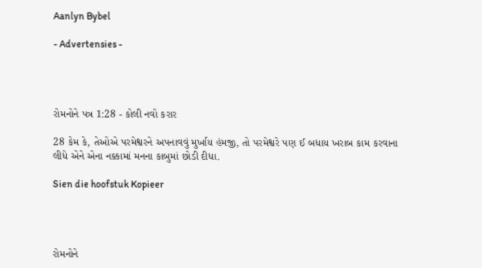Aanlyn Bybel

- Advertensies -




રોમનોને પત્ર 1:28 - કોલી નવો કરાર

28 કેમ કે, તેઓએ પરમેશ્વરને અપનાવવું મુર્ખાય હંમજી, તો પરમેશ્વરે પણ ઈ બધાય ખરાબ કામ કરવાના લીધે એને એના નક્કામાં મનના કાબુમાં છોડી દીધા.

Sien die hoofstuk Kopieer




રોમનોને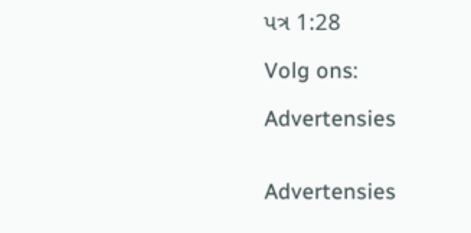પત્ર 1:28

Volg ons:

Advertensies


Advertensies